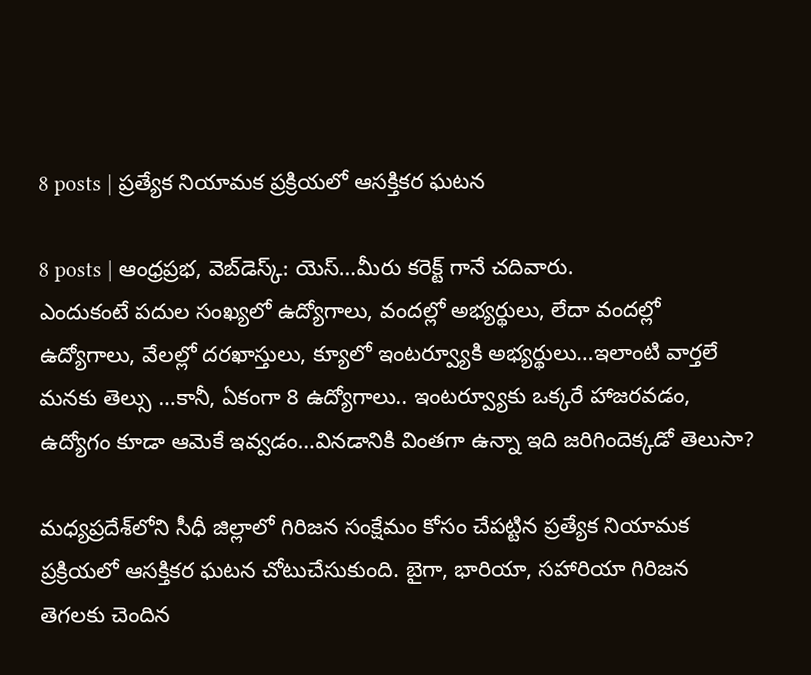8 posts | ప్రత్యేక నియామక ప్రక్రియలో ఆసక్తికర ఘటన

8 posts | ఆంధ్రప్రభ, వెబ్‌డెస్క్: యెస్…మీరు కరెక్ట్ గానే చదివారు.
ఎందుకంటే పదుల సంఖ్యలో ఉద్యోగాలు, వందల్లో అభ్యర్థులు, లేదా వందల్లో ఉద్యోగాలు, వేలల్లో దరఖాస్తులు, క్యూలో ఇంటర్వ్యూకి అభ్యర్థులు…ఇలాంటి వార్తలే మనకు తెల్సు …కానీ, ఏకంగా 8 ఉద్యోగాలు.. ఇంటర్వ్యూకు ఒక్కరే హాజరవడం, ఉద్యోగం కూడా ఆమెకే ఇవ్వడం…వినడానికి వింతగా ఉన్నా ఇది జరిగిందెక్కడో తెలుసా?

మధ్యప్రదేశ్‌లోని సీధీ జిల్లాలో గిరిజన సంక్షేమం కోసం చేపట్టిన ప్రత్యేక నియామక ప్రక్రియలో ఆసక్తికర ఘటన చోటుచేసుకుంది. బైగా, భారియా, సహారియా గిరిజన తెగలకు చెందిన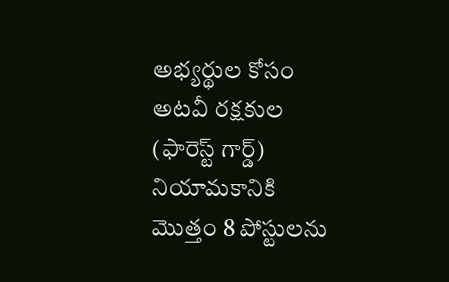అభ్యర్థుల కోసం అటవీ రక్షకుల (ఫారెస్ట్ గార్డ్) నియామకానికి మొత్తం 8 పోస్టులను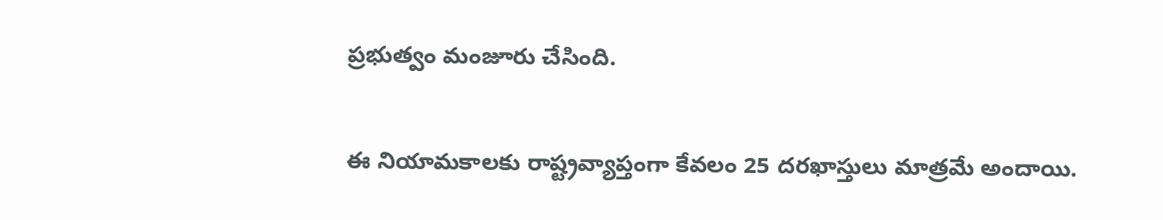ప్రభుత్వం మంజూరు చేసింది.

ఈ నియామకాలకు రాష్ట్రవ్యాప్తంగా కేవలం 25 దరఖాస్తులు మాత్రమే అందాయి.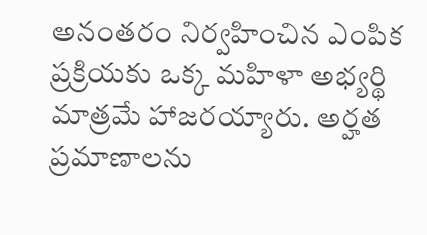అనంతరం నిర్వహించిన ఎంపిక ప్రక్రియకు ఒక్క మహిళా అభ్యర్థి మాత్రమే హాజరయ్యారు. అర్హత ప్రమాణాలను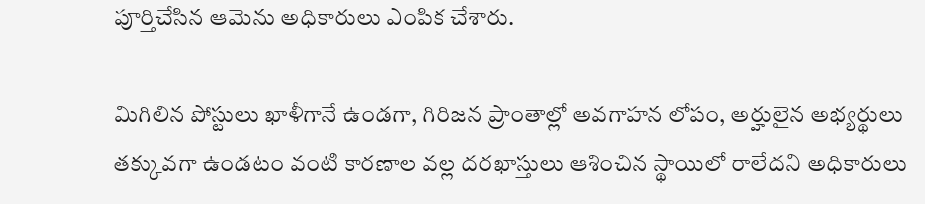పూర్తిచేసిన ఆమెను అధికారులు ఎంపిక చేశారు.

మిగిలిన పోస్టులు ఖాళీగానే ఉండగా, గిరిజన ప్రాంతాల్లో అవగాహన లోపం, అర్హులైన అభ్యర్థులు తక్కువగా ఉండటం వంటి కారణాల వల్ల దరఖాస్తులు ఆశించిన స్థాయిలో రాలేదని అధికారులు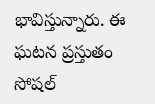భావిస్తున్నారు. ఈ ఘటన ప్రస్తుతం సోషల్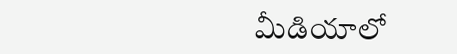మీడియాలో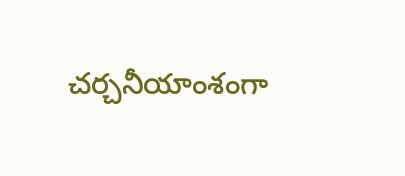చర్చనీయాంశంగా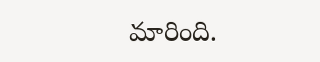మారింది.